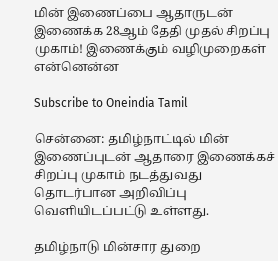மின் இணைப்பை ஆதாருடன் இணைக்க 28ஆம் தேதி முதல் சிறப்பு முகாம்! இணைக்கும் வழிமுறைகள் என்னென்ன

Subscribe to Oneindia Tamil

சென்னை: தமிழ்நாட்டில் மின் இணைப்புடன் ஆதாரை இணைக்கச் சிறப்பு முகாம் நடத்துவது தொடர்பான அறிவிப்பு வெளியிடப்பட்டு உள்ளது.

தமிழ்நாடு மின்சார துறை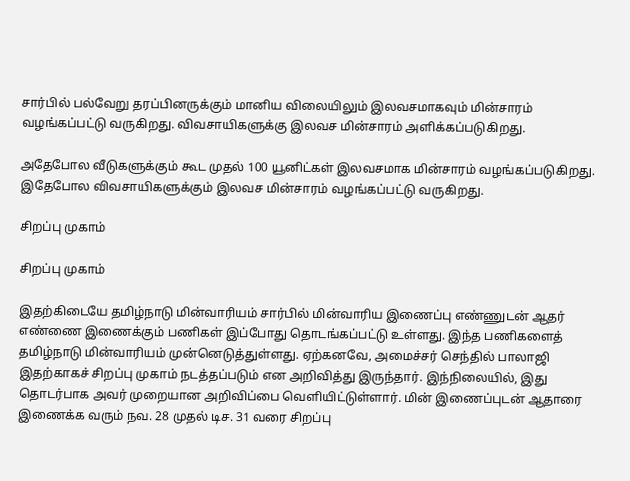சார்பில் பல்வேறு தரப்பினருக்கும் மானிய விலையிலும் இலவசமாகவும் மின்சாரம் வழங்கப்பட்டு வருகிறது. விவசாயிகளுக்கு இலவச மின்சாரம் அளிக்கப்படுகிறது.

அதேபோல வீடுகளுக்கும் கூட முதல் 100 யூனிட்கள் இலவசமாக மின்சாரம் வழங்கப்படுகிறது. இதேபோல விவசாயிகளுக்கும் இலவச மின்சாரம் வழங்கப்பட்டு வருகிறது.

சிறப்பு முகாம்

சிறப்பு முகாம்

இதற்கிடையே தமிழ்நாடு மின்வாரியம் சார்பில் மின்வாரிய இணைப்பு எண்ணுடன் ஆதர் எண்ணை இணைக்கும் பணிகள் இப்போது தொடங்கப்பட்டு உள்ளது. இந்த பணிகளைத் தமிழ்நாடு மின்வாரியம் முன்னெடுத்துள்ளது. ஏற்கனவே, அமைச்சர் செந்தில் பாலாஜி இதற்காகச் சிறப்பு முகாம் நடத்தப்படும் என அறிவித்து இருந்தார். இந்நிலையில், இது தொடர்பாக அவர் முறையான அறிவிப்பை வெளியிட்டுள்ளார். மின் இணைப்புடன் ஆதாரை இணைக்க வரும் நவ. 28 முதல் டிச. 31 வரை சிறப்பு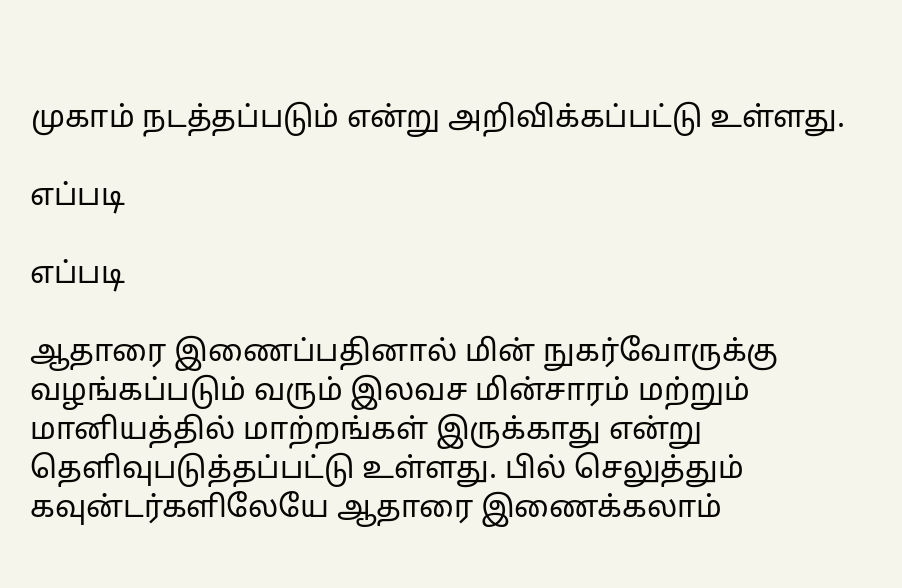முகாம் நடத்தப்படும் என்று அறிவிக்கப்பட்டு உள்ளது.

எப்படி

எப்படி

ஆதாரை இணைப்பதினால் மின் நுகர்வோருக்கு வழங்கப்படும் வரும் இலவச மின்சாரம் மற்றும் மானியத்தில் மாற்றங்கள் இருக்காது என்று தெளிவுபடுத்தப்பட்டு உள்ளது. பில் செலுத்தும் கவுன்டர்களிலேயே ஆதாரை இணைக்கலாம்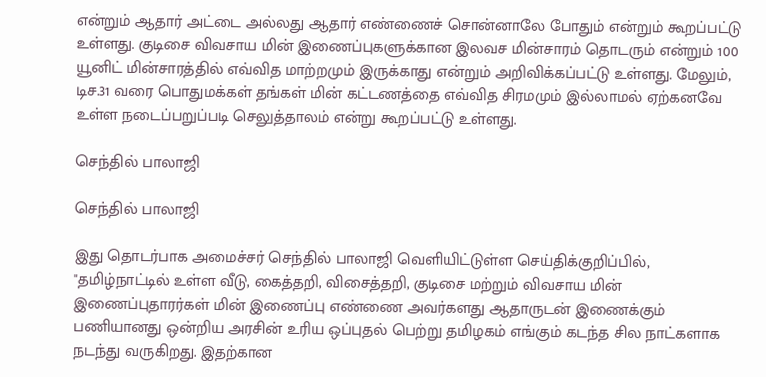என்றும் ஆதார் அட்டை அல்லது ஆதார் எண்ணைச் சொன்னாலே போதும் என்றும் கூறப்பட்டு உள்ளது. குடிசை விவசாய மின் இணைப்புகளுக்கான இலவச மின்சாரம் தொடரும் என்றும் 100 யூனிட் மின்சாரத்தில் எவ்வித மாற்றமும் இருக்காது என்றும் அறிவிக்கப்பட்டு உள்ளது. மேலும், டிச.31 வரை பொதுமக்கள் தங்கள் மின் கட்டணத்தை எவ்வித சிரமமும் இல்லாமல் ஏற்கனவே உள்ள நடைப்பறுப்படி செலுத்தாலம் என்று கூறப்பட்டு உள்ளது.

செந்தில் பாலாஜி

செந்தில் பாலாஜி

இது தொடர்பாக அமைச்சர் செந்தில் பாலாஜி வெளியிட்டுள்ள செய்திக்குறிப்பில், "தமிழ்நாட்டில் உள்ள வீடு, கைத்தறி, விசைத்தறி, குடிசை மற்றும் விவசாய மின் இணைப்புதாரர்கள் மின் இணைப்பு எண்ணை அவர்களது ஆதாருடன் இணைக்கும் பணியானது ஒன்றிய அரசின் உரிய ஒப்புதல் பெற்று தமிழகம் எங்கும் கடந்த சில நாட்களாக நடந்து வருகிறது. இதற்கான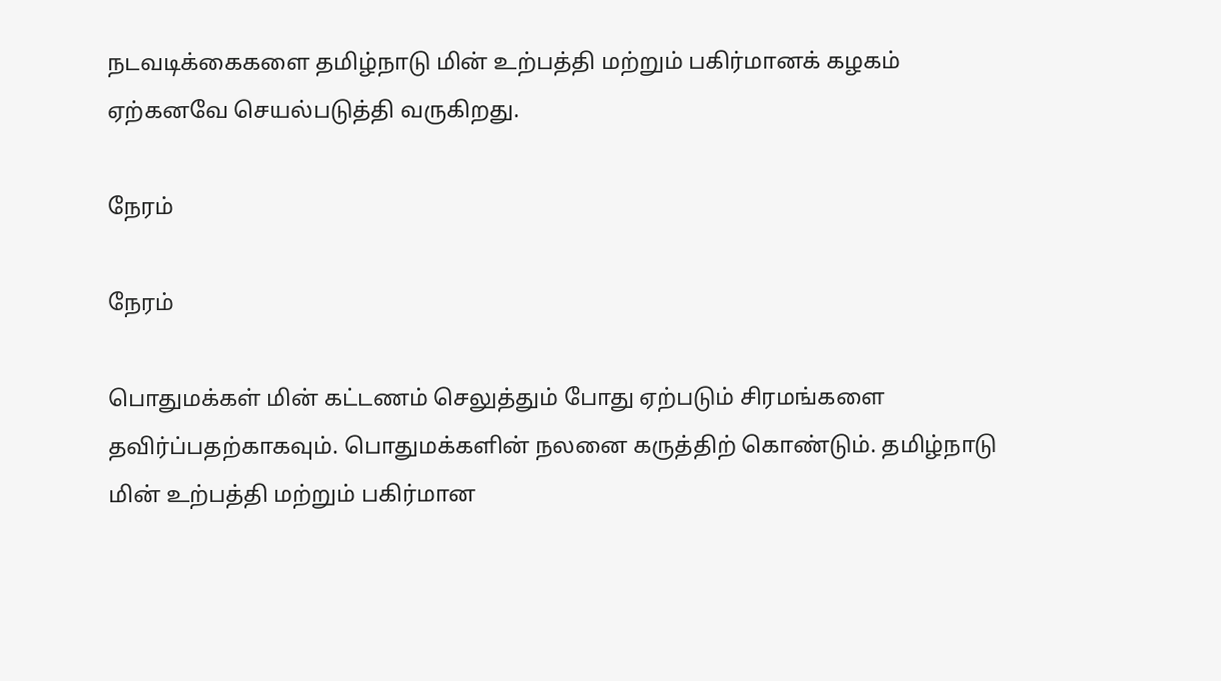நடவடிக்கைகளை தமிழ்நாடு மின் உற்பத்தி மற்றும் பகிர்மானக் கழகம் ஏற்கனவே செயல்படுத்தி வருகிறது.

நேரம்

நேரம்

பொதுமக்கள் மின் கட்டணம் செலுத்தும் போது ஏற்படும் சிரமங்களை தவிர்ப்பதற்காகவும். பொதுமக்களின் நலனை கருத்திற் கொண்டும். தமிழ்நாடு மின் உற்பத்தி மற்றும் பகிர்மான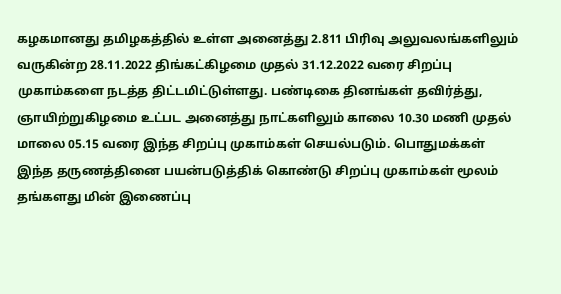கழகமானது தமிழகத்தில் உள்ள அனைத்து 2.811 பிரிவு அலுவலங்களிலும் வருகின்ற 28.11.2022 திங்கட்கிழமை முதல் 31.12.2022 வரை சிறப்பு முகாம்களை நடத்த திட்டமிட்டுள்ளது. பண்டிகை தினங்கள் தவிர்த்து, ஞாயிற்றுகிழமை உட்பட அனைத்து நாட்களிலும் காலை 10.30 மணி முதல் மாலை 05.15 வரை இந்த சிறப்பு முகாம்கள் செயல்படும். பொதுமக்கள் இந்த தருணத்தினை பயன்படுத்திக் கொண்டு சிறப்பு முகாம்கள் மூலம் தங்களது மின் இணைப்பு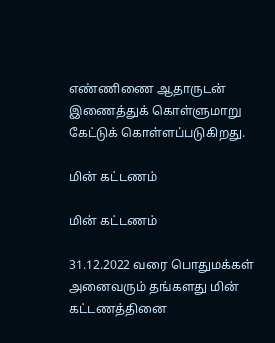எண்ணிணை ஆதாருடன் இணைத்துக் கொள்ளுமாறு கேட்டுக் கொள்ளப்படுகிறது.

மின் கட்டணம்

மின் கட்டணம்

31.12.2022 வரை பொதுமக்கள் அனைவரும் தங்களது மின் கட்டணத்தினை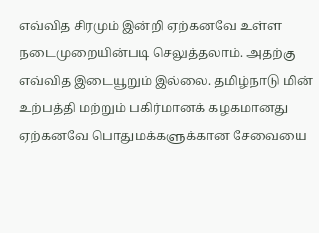எவ்வித சிரமும் இன்றி ஏற்கனவே உள்ள நடைமுறையின்படி செலுத்தலாம். அதற்கு எவ்வித இடையூறும் இல்லை. தமிழ்நாடு மின் உற்பத்தி மற்றும் பகிர்மானக் கழகமானது ஏற்கனவே பொதுமக்களுக்கான சேவையை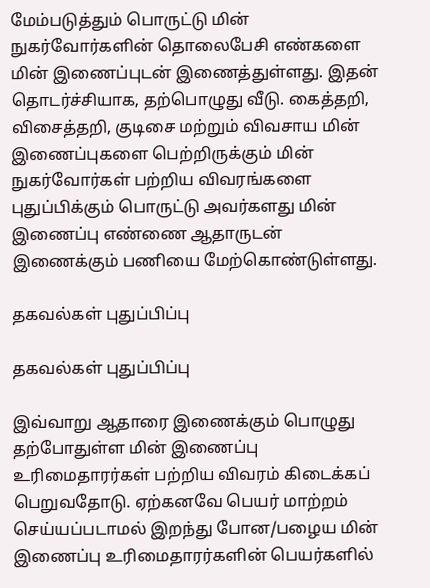மேம்படுத்தும் பொருட்டு மின் நுகர்வோர்களின் தொலைபேசி எண்களை மின் இணைப்புடன் இணைத்துள்ளது. இதன் தொடர்ச்சியாக, தற்பொழுது வீடு. கைத்தறி, விசைத்தறி, குடிசை மற்றும் விவசாய மின் இணைப்புகளை பெற்றிருக்கும் மின் நுகர்வோர்கள் பற்றிய விவரங்களை புதுப்பிக்கும் பொருட்டு அவர்களது மின் இணைப்பு எண்ணை ஆதாருடன் இணைக்கும் பணியை மேற்கொண்டுள்ளது.

தகவல்கள் புதுப்பிப்பு

தகவல்கள் புதுப்பிப்பு

இவ்வாறு ஆதாரை இணைக்கும் பொழுது தற்போதுள்ள மின் இணைப்பு உரிமைதாரர்கள் பற்றிய விவரம் கிடைக்கப் பெறுவதோடு. ஏற்கனவே பெயர் மாற்றம் செய்யப்படாமல் இறந்து போன/பழைய மின் இணைப்பு உரிமைதாரர்களின் பெயர்களில்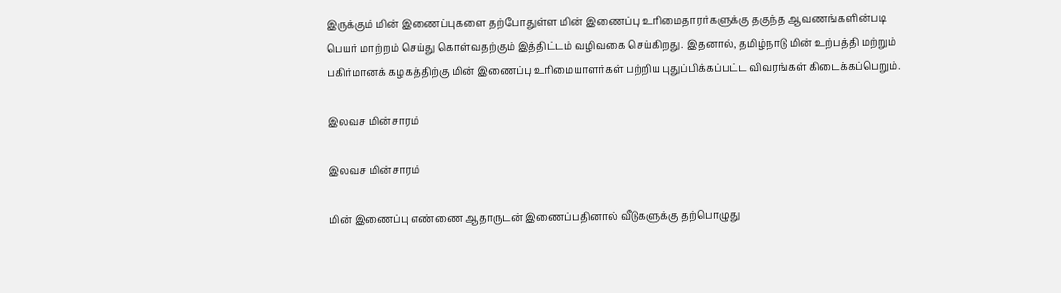இருக்கும் மின் இணைப்புகளை தற்போதுள்ள மின் இணைப்பு உரிமைதாரர்களுக்கு தகுந்த ஆவணங்களின்படி பெயர் மாற்றம் செய்து கொள்வதற்கும் இத்திட்டம் வழிவகை செய்கிறது. இதனால், தமிழ்நாடு மின் உற்பத்தி மற்றும் பகிர்மானக் கழகத்திற்கு மின் இணைப்பு உரிமையாளர்கள் பற்றிய புதுப்பிக்கப்பட்ட விவரங்கள் கிடைக்கப்பெறும்.

இலவச மின்சாரம்

இலவச மின்சாரம்

மின் இணைப்பு எண்ணை ஆதாருடன் இணைப்பதினால் வீடுகளுக்கு தற்பொழுது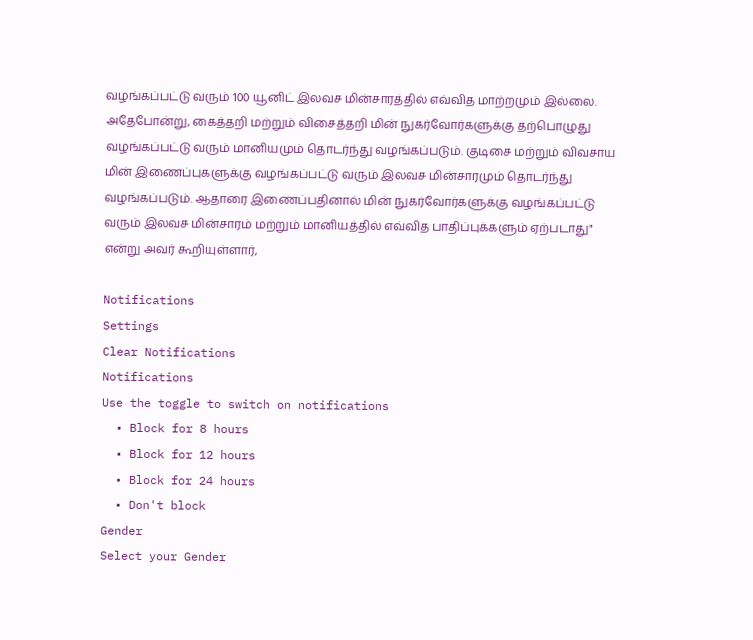வழங்கப்பட்டு வரும் 100 யூனிட் இலவச மின்சாரத்தில் எவ்வித மாற்றமும் இல்லை. அதேபோன்று, கைத்தறி மற்றும் விசைத்தறி மின் நுகர்வோர்களுக்கு தற்பொழுது வழங்கப்பட்டு வரும் மானியமும் தொடர்ந்து வழங்கப்படும். குடிசை மற்றும் விவசாய மின் இணைப்புகளுக்கு வழங்கப்பட்டு வரும் இலவச மின்சாரமும் தொடர்ந்து வழங்கப்படும். ஆதாரை இணைப்பதினால் மின் நுகர்வோர்களுக்கு வழங்கப்பட்டு வரும் இலவச மின்சாரம் மற்றும் மானியத்தில் எவ்வித பாதிப்புக்களும் ஏற்படாது" என்று அவர் கூறியுள்ளார்,

Notifications
Settings
Clear Notifications
Notifications
Use the toggle to switch on notifications
  • Block for 8 hours
  • Block for 12 hours
  • Block for 24 hours
  • Don't block
Gender
Select your Gender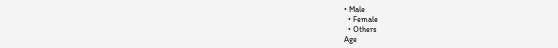• Male
  • Female
  • Others
Age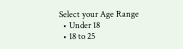Select your Age Range
  • Under 18
  • 18 to 25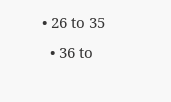• 26 to 35
  • 36 to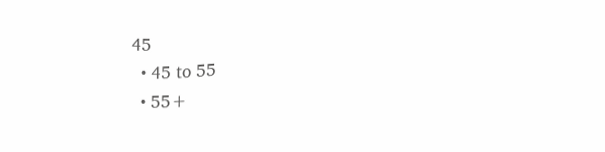45
  • 45 to 55
  • 55+